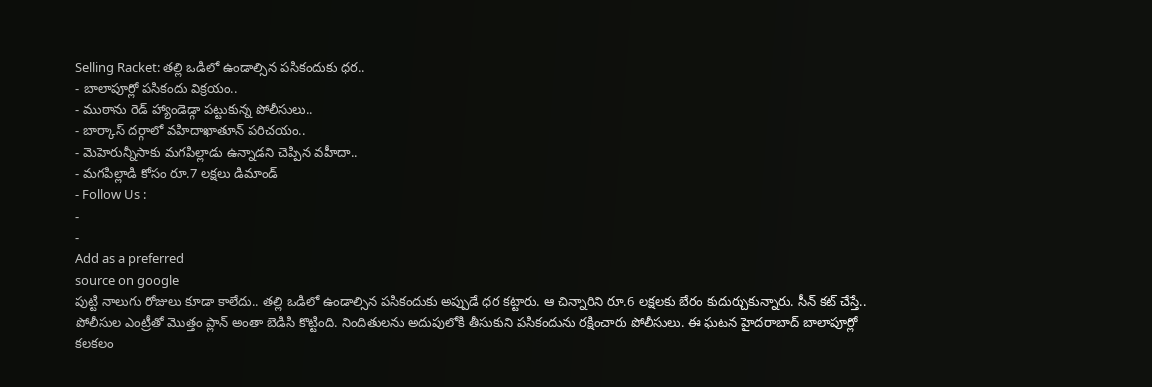Selling Racket: తల్లి ఒడిలో ఉండాల్సిన పసికందుకు ధర..
- బాలాపూర్లో పసికందు విక్రయం..
- ముఠాను రెడ్ హ్యాండెడ్గా పట్టుకున్న పోలీసులు..
- బార్కాస్ దర్గాలో వహిదాఖాతూన్ పరిచయం..
- మెహెరున్నీసాకు మగపిల్లాడు ఉన్నాడని చెప్పిన వహీదా..
- మగపిల్లాడి కోసం రూ.7 లక్షలు డిమాండ్
- Follow Us :
-
-
Add as a preferred
source on google
పుట్టి నాలుగు రోజులు కూడా కాలేదు.. తల్లి ఒడిలో ఉండాల్సిన పసికందుకు అప్పుడే ధర కట్టారు. ఆ చిన్నారిని రూ.6 లక్షలకు బేరం కుదుర్చుకున్నారు. సీన్ కట్ చేస్తే.. పోలీసుల ఎంట్రీతో మొత్తం ప్లాన్ అంతా బెడిసి కొట్టింది. నిందితులను అదుపులోకి తీసుకుని పసికందును రక్షించారు పోలీసులు. ఈ ఘటన హైదరాబాద్ బాలాపూర్లో కలకలం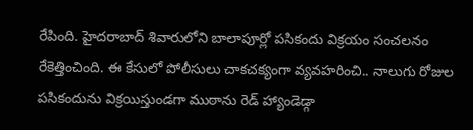రేపింది. హైదరాబాద్ శివారులోని బాలాపూర్లో పసికందు విక్రయం సంచలనం రేకెత్తించింది. ఈ కేసులో పోలీసులు చాకచక్యంగా వ్యవహరించి.. నాలుగు రోజుల పసికందును విక్రయిస్తుండగా ముఠాను రెడ్ హ్యాండెడ్గా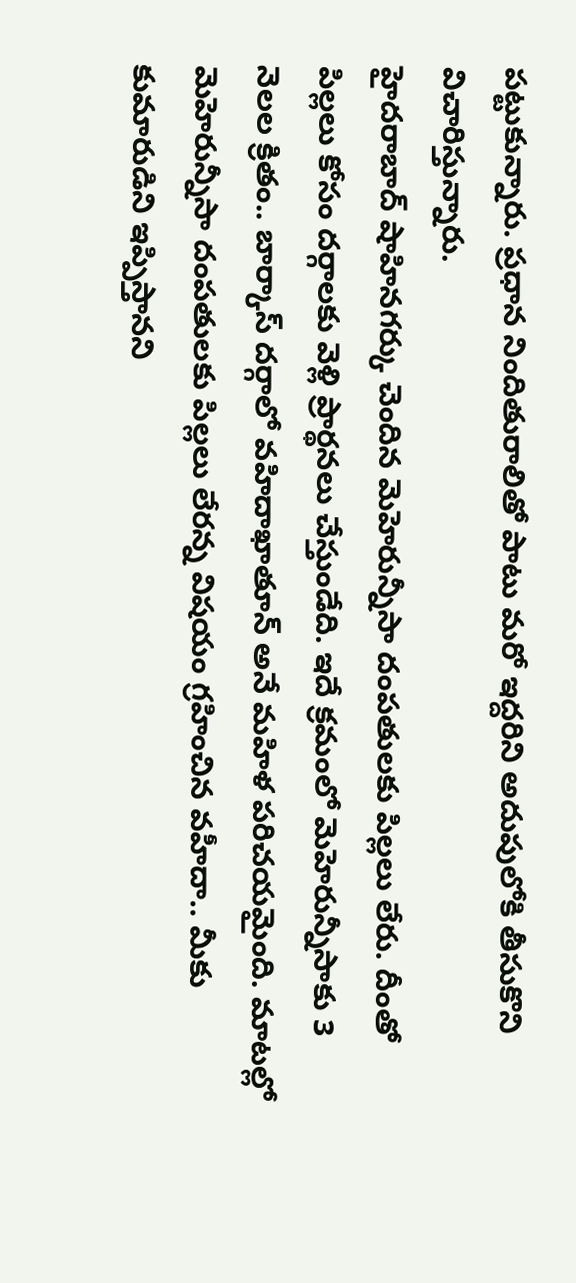పట్టుకున్నారు. ప్రధాన నిందితురాలితో పాటు మరో ఇద్దరిని అదుపులోకి తీసుకొని విచారిస్తున్నారు.
హైదరాబాద్ షాహినగర్కు చెందిన మెహెరున్నీసా దంపతులకు పిల్లలు లేరు. దీంతో పిల్లలు కోసం దర్గాలకు వెళ్లి ప్రార్థనలు చేస్తుండేది. ఇదే క్రమంలో మెహెరున్నీసాకు 3 నెలల క్రితం.. బార్కాస్ దర్గాలో వహిదాఖాతూన్ అనే మహిళ పరిచయమైంది. మాటల్లో మెహెరున్నీసా దంపతులకు పిల్లలు లేరన్న విషయం గ్రహించిన వహీదా.. మీకు కుమారుడిని ఇప్పిస్తానని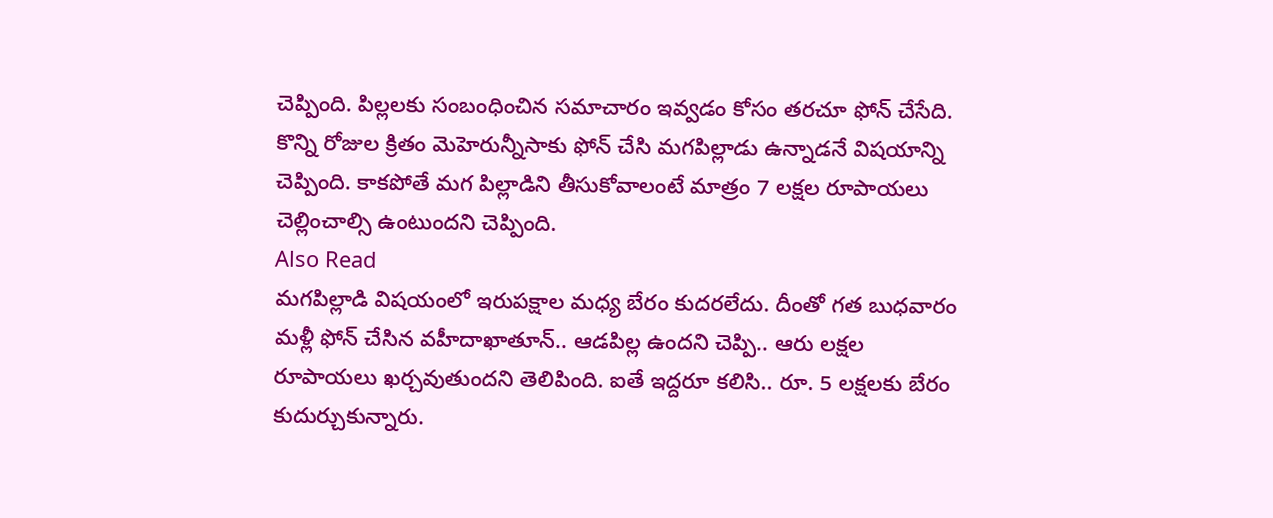చెప్పింది. పిల్లలకు సంబంధించిన సమాచారం ఇవ్వడం కోసం తరచూ ఫోన్ చేసేది. కొన్ని రోజుల క్రితం మెహెరున్నీసాకు ఫోన్ చేసి మగపిల్లాడు ఉన్నాడనే విషయాన్ని చెప్పింది. కాకపోతే మగ పిల్లాడిని తీసుకోవాలంటే మాత్రం 7 లక్షల రూపాయలు చెల్లించాల్సి ఉంటుందని చెప్పింది.
Also Read
మగపిల్లాడి విషయంలో ఇరుపక్షాల మధ్య బేరం కుదరలేదు. దీంతో గత బుధవారం మళ్లీ ఫోన్ చేసిన వహీదాఖాతూన్.. ఆడపిల్ల ఉందని చెప్పి.. ఆరు లక్షల రూపాయలు ఖర్చవుతుందని తెలిపింది. ఐతే ఇద్దరూ కలిసి.. రూ. 5 లక్షలకు బేరం కుదుర్చుకున్నారు.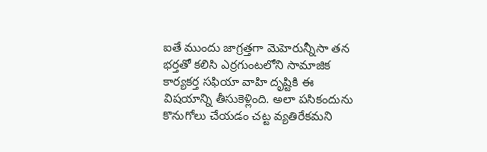ఐతే ముందు జాగ్రత్తగా మెహెరున్నీసా తన భర్తతో కలిసి ఎర్రగుంటలోని సామాజిక కార్యకర్త సఫియా వాహి దృష్టికి ఈ విషయాన్ని తీసుకెళ్లింది. అలా పసికందును కొనుగోలు చేయడం చట్ట వ్యతిరేకమని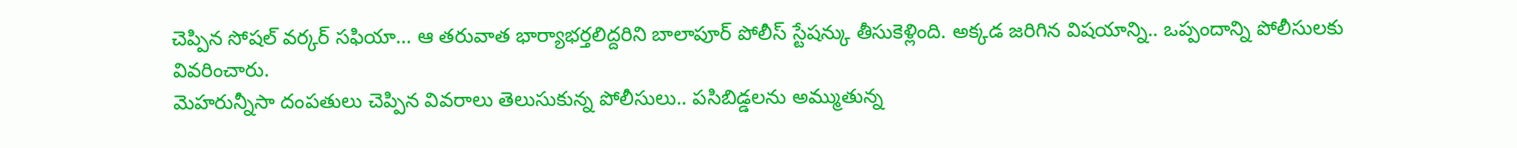చెప్పిన సోషల్ వర్కర్ సఫియా… ఆ తరువాత భార్యాభర్తలిద్దరిని బాలాపూర్ పోలీస్ స్టేషన్కు తీసుకెళ్లింది. అక్కడ జరిగిన విషయాన్ని.. ఒప్పందాన్ని పోలీసులకు వివరించారు.
మెహరున్నీసా దంపతులు చెప్పిన వివరాలు తెలుసుకున్న పోలీసులు.. పసిబిడ్డలను అమ్ముతున్న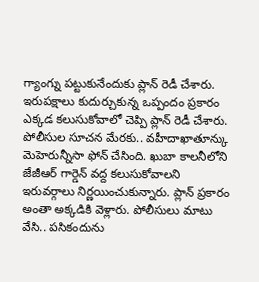గ్యాంగ్ను పట్టుకునేందుకు ప్లాన్ రెడీ చేశారు. ఇరుపక్షాలు కుదుర్చుకున్న ఒప్పందం ప్రకారం ఎక్కడ కలుసుకోవాలో చెప్పి ప్లాన్ రెడీ చేశారు. పోలీసుల సూచన మేరకు.. వహీదాఖాతూన్కు మెహెరున్నీసా ఫోన్ చేసింది. ఖుబా కాలనీలోని జేజీఆర్ గార్డెన్ వద్ద కలుసుకోవాలని ఇరువర్గాలు నిర్ణయించుకున్నారు. ప్లాన్ ప్రకారం అంతా అక్కడికి వెళ్లారు. పోలీసులు మాటు వేసి.. పసికందును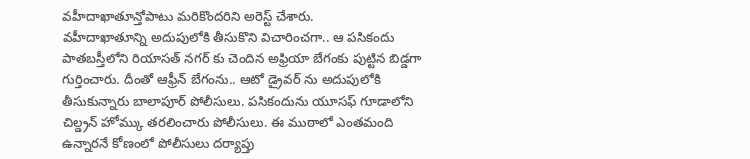వహీదాఖాతూన్తోపాటు మరికొందరిని అరెస్ట్ చేశారు.
వహీదాఖాతూన్ని అదుపులోకి తీసుకొని విచారించగా.. ఆ పసికందు పాతబస్తీలోని రియాసత్ నగర్ కు చెందిన అఫ్రియా బేగంకు పుట్టిన బిడ్డగా గుర్తించారు. దీంతో ఆఫ్రీన్ బేగంను.. ఆటో డ్రైవర్ ను అదుపులోకి తీసుకున్నారు బాలాపూర్ పోలీసులు. పసికందును యూసఫ్ గూడాలోని చిల్డ్రన్ హోమ్కు తరలించారు పోలీసులు. ఈ ముఠాలో ఎంతమంది ఉన్నారనే కోణంలో పోలీసులు దర్యాప్తు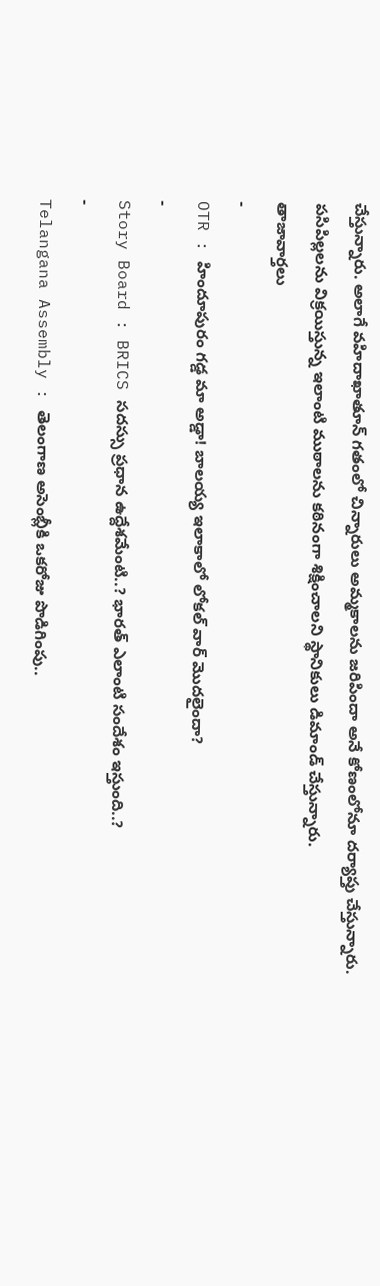చేస్తున్నారు. అలాగే వహిదాఖాతూన్ గతంలో చిన్నారులు అమ్మకాలను జరిపిందా అనే కోణంలోనూ దర్యాప్తు చేస్తున్నారు. పసిపిల్లలను విక్రయిస్తున్న ఇలాంటి ముఠాలను కఠినంగా శిక్షించాలని స్థానికులు డిమాండ్ చేస్తున్నారు.
తాజావార్తలు
-
OTR : హిందూపురం గడ్డ మా అడ్డా! బాలయ్య ఇలాకాలో లోకల్ వార్ మొదలైందా?
-
Story Board : BRICS సదస్సు ప్రధాన ఉద్దేశమేంటి..? భారత్ ఎలాంటి సందేశం ఇస్తుంది..?
-
Telangana Assembly : తెలంగాణ అసెంబ్లీకి ఒకరోజు పొడిగింపు..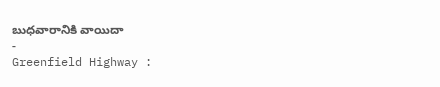బుధవారానికి వాయిదా
-
Greenfield Highway :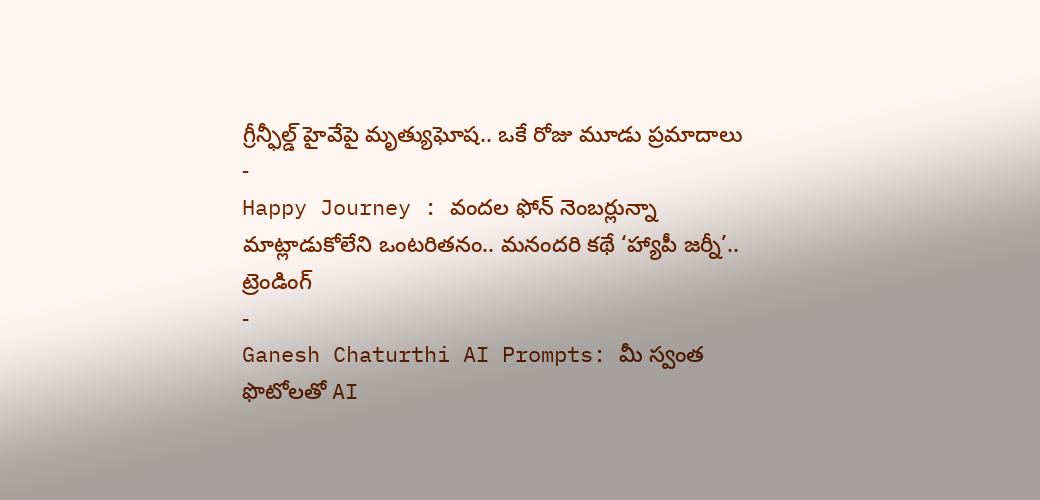గ్రీన్ఫీల్డ్ హైవేపై మృత్యుఘోష.. ఒకే రోజు మూడు ప్రమాదాలు
-
Happy Journey : వందల ఫోన్ నెంబర్లున్నా మాట్లాడుకోలేని ఒంటరితనం.. మనందరి కథే ‘హ్యాపీ జర్నీ’..
ట్రెండింగ్
-
Ganesh Chaturthi AI Prompts: మీ స్వంత ఫొటోలతో AI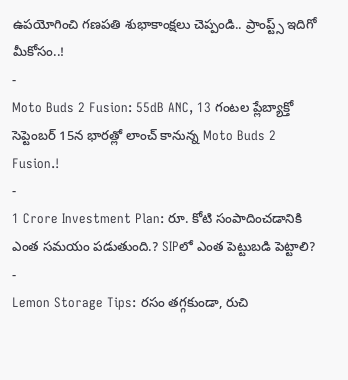ఉపయోగించి గణపతి శుభాకాంక్షలు చెప్పండి.. ప్రాంప్ట్స్ ఇదిగో మీకోసం..!
-
Moto Buds 2 Fusion: 55dB ANC, 13 గంటల ప్లేబ్యాక్తో సెప్టెంబర్ 15న భారత్లో లాంచ్ కానున్న Moto Buds 2 Fusion.!
-
1 Crore Investment Plan: రూ. కోటి సంపాదించడానికి ఎంత సమయం పడుతుంది.? SIPలో ఎంత పెట్టుబడి పెట్టాలి?
-
Lemon Storage Tips: రసం తగ్గకుండా, రుచి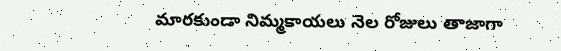మారకుండా నిమ్మకాయలు నెల రోజులు తాజాగా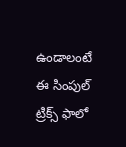ఉండాలంటే ఈ సింపుల్ ట్రిక్స్ ఫాలో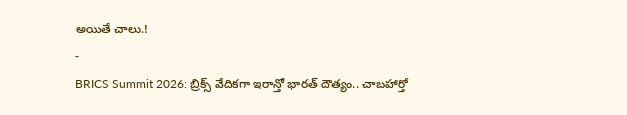అయితే చాలు.!
-
BRICS Summit 2026: బ్రిక్స్ వేదికగా ఇరాన్తో భారత్ దౌత్యం.. చాబహార్తో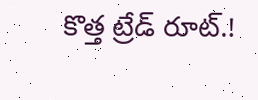కొత్త ట్రేడ్ రూట్.!